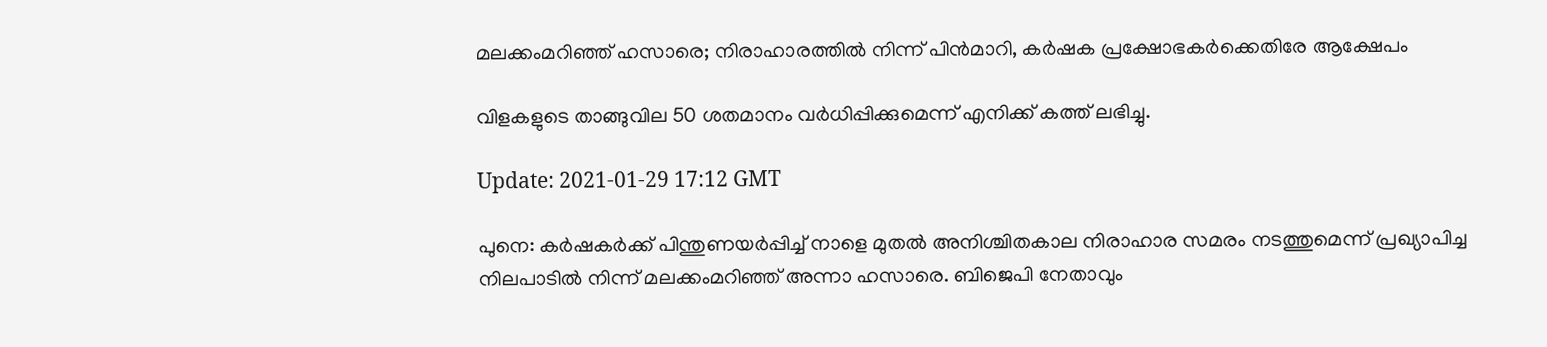മലക്കംമറിഞ്ഞ് ഹസാരെ; നിരാഹാരത്തിൽ നിന്ന് പിൻമാറി, കര്‍ഷക പ്രക്ഷോഭകർക്കെതിരേ ആക്ഷേപം

വിളകളുടെ താങ്ങുവില 50 ശതമാനം വര്‍ധിപ്പിക്കുമെന്ന് എനിക്ക് കത്ത് ലഭിച്ചു.

Update: 2021-01-29 17:12 GMT

പുനെ: കര്‍ഷകര്‍ക്ക് പിന്തുണയര്‍പ്പിച്ച് നാളെ മുതല്‍ അനിശ്ചിതകാല നിരാഹാര സമരം നടത്തുമെന്ന് പ്രഖ്യാപിച്ച നിലപാടിൽ നിന്ന് മലക്കംമറിഞ്ഞ് അന്നാ ഹസാരെ. ബിജെപി നേതാവും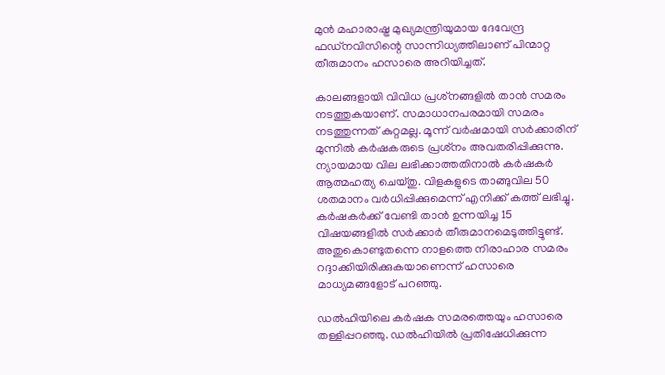മുന്‍ മഹാരാഷ്ട്ര മുഖ്യമന്ത്രിയുമായ ദേവേന്ദ്ര ഫഡ്‌നവിസിന്റെ സാന്നിധ്യത്തിലാണ് പിന്മാറ്റ തീരുമാനം ഹസാരെ അറിയിച്ചത്.

കാലങ്ങളായി വിവിധ പ്രശ്‌നങ്ങളില്‍ താന്‍ സമരം നടത്തുകയാണ്. സമാധാനപരമായി സമരം നടത്തുന്നത് കുറ്റമല്ല. മൂന്ന് വര്‍ഷമായി സര്‍ക്കാരിന് മുന്നില്‍ കര്‍ഷകരുടെ പ്രശ്‌നം അവതരിപ്പിക്കുന്നു. ന്യായമായ വില ലഭിക്കാത്തതിനാല്‍ കര്‍ഷകര്‍ ആത്മഹത്യ ചെയ്തു. വിളകളുടെ താങ്ങുവില 50 ശതമാനം വര്‍ധിപ്പിക്കുമെന്ന് എനിക്ക് കത്ത് ലഭിച്ചു. കര്‍ഷകര്‍ക്ക് വേണ്ടി താന്‍ ഉന്നയിച്ച 15 വിഷയങ്ങളില്‍ സര്‍ക്കാര്‍ തീരുമാനമെടുത്തിട്ടുണ്ട്. അതുകൊണ്ടുതന്നെ നാളത്തെ നിരാഹാര സമരം റദ്ദാക്കിയിരിക്കുകയാണെന്ന് ഹസാരെ മാധ്യമങ്ങളോട് പറഞ്ഞു.

ഡൽഹിയിലെ കര്‍ഷക സമരത്തെയും ഹസാരെ തള്ളിപ്പറഞ്ഞു. ഡൽഹിയില്‍ പ്രതിഷേധിക്കുന്ന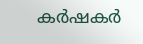കര്‍ഷകര്‍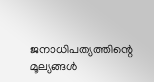ജനാധിപത്യത്തിന്റെ മൂല്യങ്ങള്‍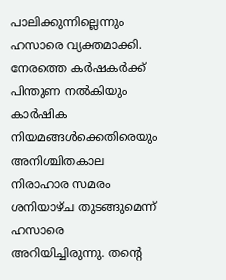പാലിക്കുന്നില്ലെന്നും ഹസാരെ വ്യക്തമാക്കി. നേരത്തെ കര്‍ഷകര്‍ക്ക് പിന്തുണ നല്‍കിയും കാര്‍ഷിക നിയമങ്ങള്‍ക്കെതിരെയും അനിശ്ചിതകാല നിരാഹാര സമരം ശനിയാഴ്ച തുടങ്ങുമെന്ന് ഹസാരെ അറിയിച്ചിരുന്നു. തന്റെ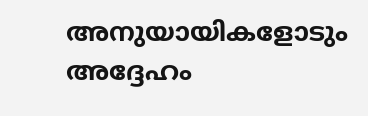അനുയായികളോടും അദ്ദേഹം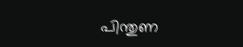പിന്തുണ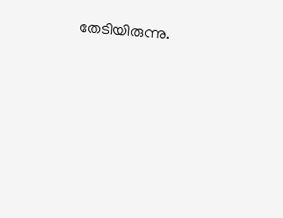തേടിയിരുന്നു.